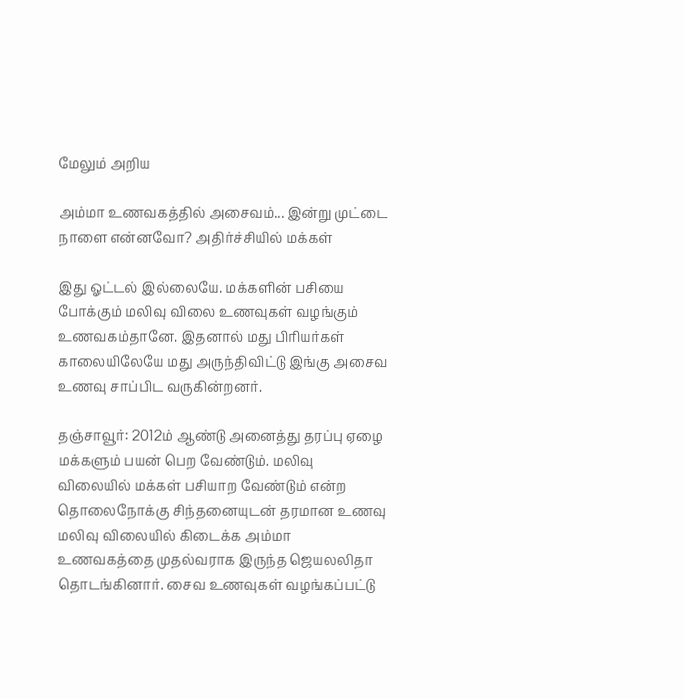மேலும் அறிய

அம்மா உணவகத்தில் அசைவம்... இன்று முட்டை நாளை என்னவோ? அதிர்ச்சியில் மக்கள்

இது ஓட்டல் இல்லையே. மக்களின் பசியை போக்கும் மலிவு விலை உணவுகள் வழங்கும் உணவகம்தானே. இதனால் மது பிரியர்கள் காலையிலேயே மது அருந்திவிட்டு இங்கு அசைவ உணவு சாப்பிட வருகின்றனர்.

தஞ்சாவூர்: 2012ம் ஆண்டு அனைத்து தரப்பு ஏழை மக்களும் பயன் பெற வேண்டும். மலிவு விலையில் மக்கள் பசியாற வேண்டும் என்ற தொலைநோக்கு சிந்தனையுடன் தரமான உணவு மலிவு விலையில் கிடைக்க அம்மா உணவகத்தை முதல்வராக இருந்த ஜெயலலிதா தொடங்கினார். சைவ உணவுகள் வழங்கப்பட்டு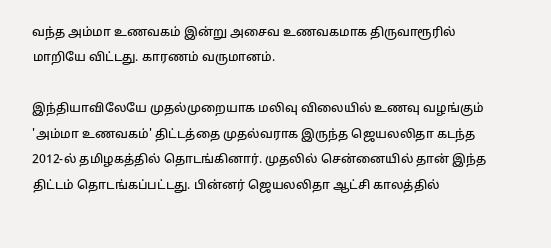வந்த அம்மா உணவகம் இன்று அசைவ உணவகமாக திருவாரூரில் மாறியே விட்டது. காரணம் வருமானம்.

இந்தியாவிலேயே முதல்முறையாக மலிவு விலையில் உணவு வழங்கும் 'அம்மா உணவகம்' திட்டத்தை முதல்வராக இருந்த ஜெயலலிதா கடந்த 2012-ல் தமிழகத்தில் தொடங்கினார். முதலில் சென்னையில் தான் இந்த திட்டம் தொடங்கப்பட்டது. பின்னர் ஜெயலலிதா ஆட்சி காலத்தில்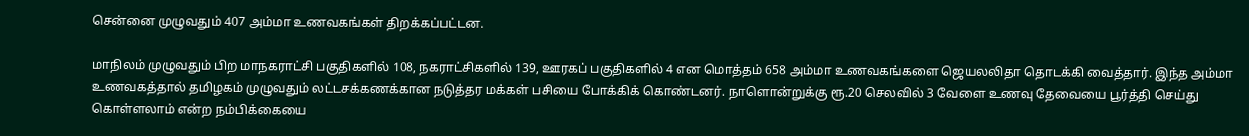சென்னை முழுவதும் 407 அம்மா உணவகங்கள் திறக்கப்பட்டன.

மாநிலம் முழுவதும் பிற மாநகராட்சி பகுதிகளில் 108, நகராட்சிகளில் 139, ஊரகப் பகுதிகளில் 4 என மொத்தம் 658 அம்மா உணவகங்களை ஜெயலலிதா தொடக்கி வைத்தார். இந்த அம்மா உணவகத்தால் தமிழகம் முழுவதும் லட்டசக்கணக்கான நடுத்தர மக்கள் பசியை போக்கிக் கொண்டனர். நாளொன்றுக்கு ரூ.20 செலவில் 3 வேளை உணவு தேவையை பூர்த்தி செய்து கொள்ளலாம் என்ற நம்பிக்கையை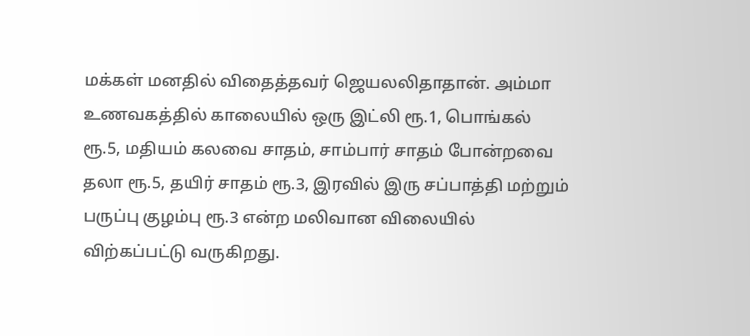மக்கள் மனதில் விதைத்தவர் ஜெயலலிதாதான். அம்மா உணவகத்தில் காலையில் ஒரு இட்லி ரூ.1, பொங்கல் ரூ.5, மதியம் கலவை சாதம், சாம்பார் சாதம் போன்றவை தலா ரூ.5, தயிர் சாதம் ரூ.3, இரவில் இரு சப்பாத்தி மற்றும் பருப்பு குழம்பு ரூ.3 என்ற மலிவான விலையில் விற்கப்பட்டு வருகிறது.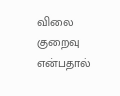விலை குறைவு என்பதால்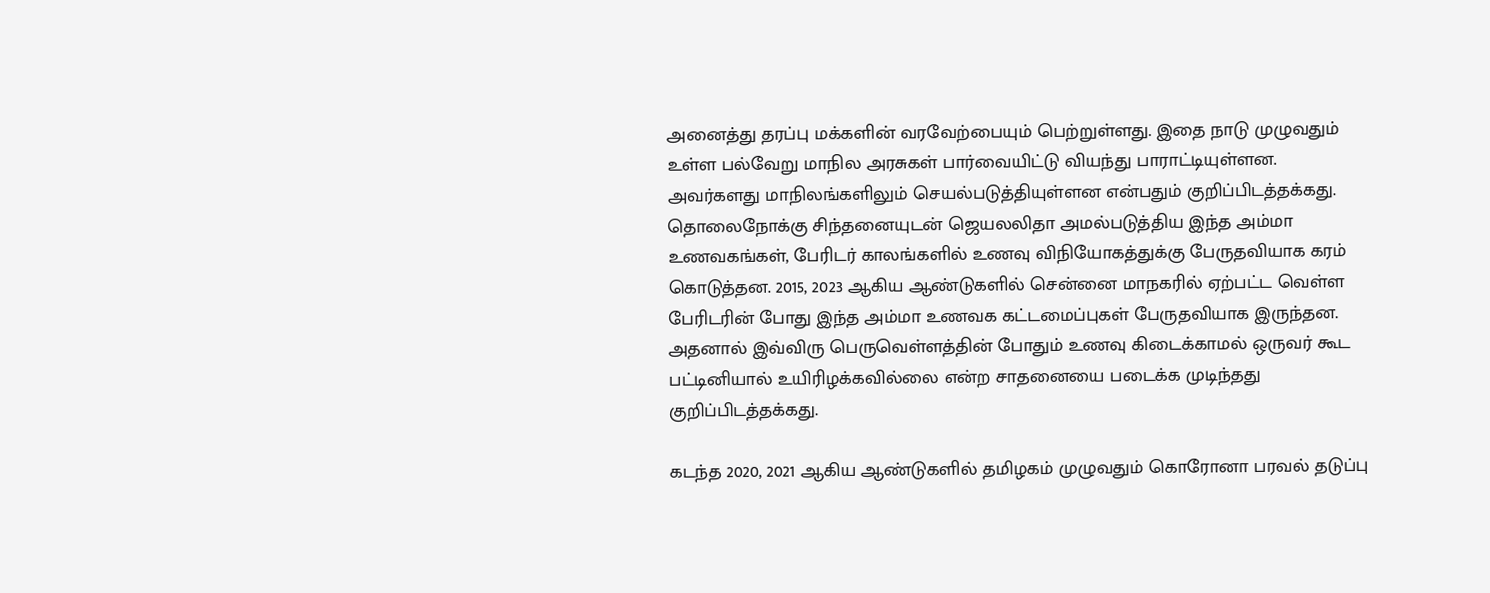அனைத்து தரப்பு மக்களின் வரவேற்பையும் பெற்றுள்ளது. இதை நாடு முழுவதும் உள்ள பல்வேறு மாநில அரசுகள் பார்வையிட்டு வியந்து பாராட்டியுள்ளன. அவர்களது மாநிலங்களிலும் செயல்படுத்தியுள்ளன என்பதும் குறிப்பிடத்தக்கது. தொலைநோக்கு சிந்தனையுடன் ஜெயலலிதா அமல்படுத்திய இந்த அம்மா உணவகங்கள், பேரிடர் காலங்களில் உணவு விநியோகத்துக்கு பேருதவியாக கரம் கொடுத்தன. 2015, 2023 ஆகிய ஆண்டுகளில் சென்னை மாநகரில் ஏற்பட்ட வெள்ள பேரிடரின் போது இந்த அம்மா உணவக கட்டமைப்புகள் பேருதவியாக இருந்தன. அதனால் இவ்விரு பெருவெள்ளத்தின் போதும் உணவு கிடைக்காமல் ஒருவர் கூட பட்டினியால் உயிரிழக்கவில்லை என்ற சாதனையை படைக்க முடிந்தது குறிப்பிடத்தக்கது.

கடந்த 2020, 2021 ஆகிய ஆண்டுகளில் தமிழகம் முழுவதும் கொரோனா பரவல் தடுப்பு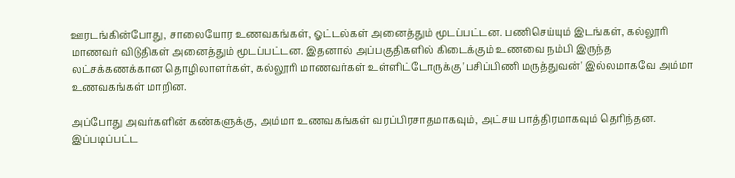ஊரடங்கின்போது, சாலையோர உணவகங்கள், ஓட்டல்கள் அனைத்தும் மூடப்பட்டன. பணிசெய்யும் இடங்கள், கல்லூரி மாணவர் விடுதிகள் அனைத்தும் மூடப்பட்டன. இதனால் அப்பகுதிகளில் கிடைக்கும் உணவை நம்பி இருந்த லட்சக்கணக்கான தொழிலாளர்கள், கல்லூரி மாணவர்கள் உள்ளிட்டோருக்கு 'பசிப்பிணி மருத்துவன்' இல்லமாகவே அம்மா உணவகங்கள் மாறின.

அப்போது அவர்களின் கண்களுக்கு, அம்மா உணவகங்கள் வரப்பிரசாதமாகவும், அட்சய பாத்திரமாகவும் தெரிந்தன. இப்படிப்பட்ட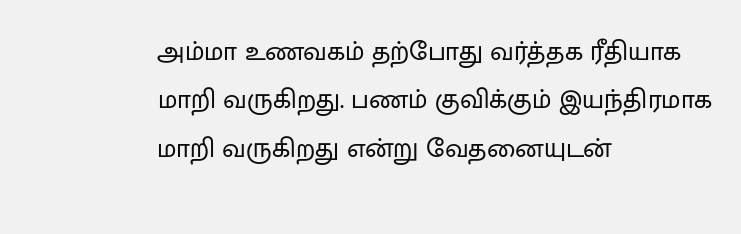அம்மா உணவகம் தற்போது வர்த்தக ரீதியாக மாறி வருகிறது. பணம் குவிக்கும் இயந்திரமாக மாறி வருகிறது என்று வேதனையுடன்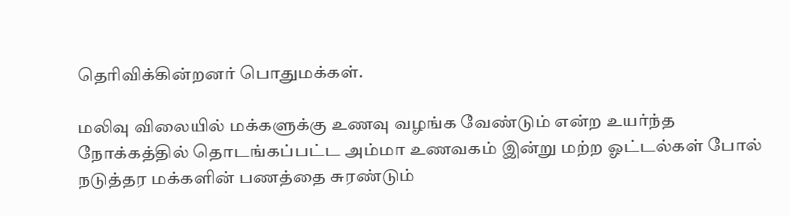தெரிவிக்கின்றனர் பொதுமக்கள்.

மலிவு விலையில் மக்களுக்கு உணவு வழங்க வேண்டும் என்ற உயர்ந்த நோக்கத்தில் தொடங்கப்பட்ட அம்மா உணவகம் இன்று மற்ற ஓட்டல்கள் போல் நடுத்தர மக்களின் பணத்தை சுரண்டும்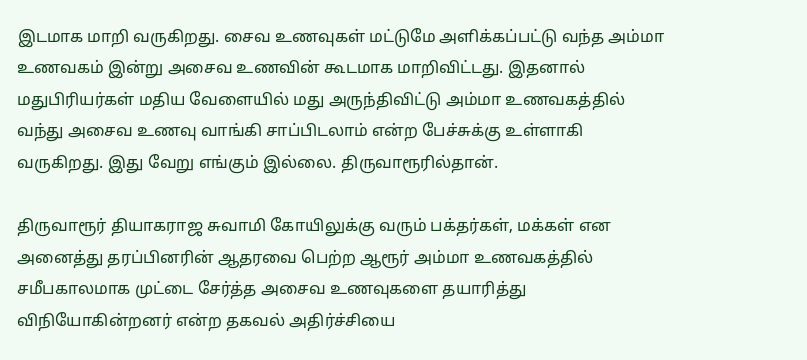இடமாக மாறி வருகிறது. சைவ உணவுகள் மட்டுமே அளிக்கப்பட்டு வந்த அம்மா உணவகம் இன்று அசைவ உணவின் கூடமாக மாறிவிட்டது. இதனால் மதுபிரியர்கள் மதிய வேளையில் மது அருந்திவிட்டு அம்மா உணவகத்தில் வந்து அசைவ உணவு வாங்கி சாப்பிடலாம் என்ற பேச்சுக்கு உள்ளாகி வருகிறது. இது வேறு எங்கும் இல்லை. திருவாரூரில்தான்.

திருவாரூர் தியாகராஜ சுவாமி கோயிலுக்கு வரும் பக்தர்கள், மக்கள் என அனைத்து தரப்பினரின் ஆதரவை பெற்ற ஆரூர் அம்மா உணவகத்தில் சமீபகாலமாக முட்டை சேர்த்த அசைவ உணவுகளை தயாரித்து விநியோகின்றனர் என்ற தகவல் அதிர்ச்சியை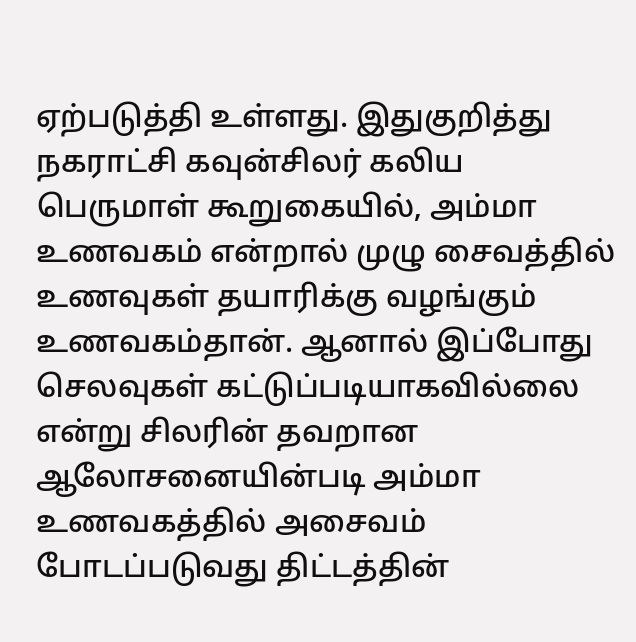ஏற்படுத்தி உள்ளது. இதுகுறித்து நகராட்சி கவுன்சிலர் கலிய பெருமாள் கூறுகையில், அம்மா உணவகம் என்றால் முழு சைவத்தில் உணவுகள் தயாரிக்கு வழங்கும் உணவகம்தான். ஆனால் இப்போது செலவுகள் கட்டுப்படியாகவில்லை என்று சிலரின் தவறான ஆலோசனையின்படி அம்மா உணவகத்தில் அசைவம் போடப்படுவது திட்டத்தின்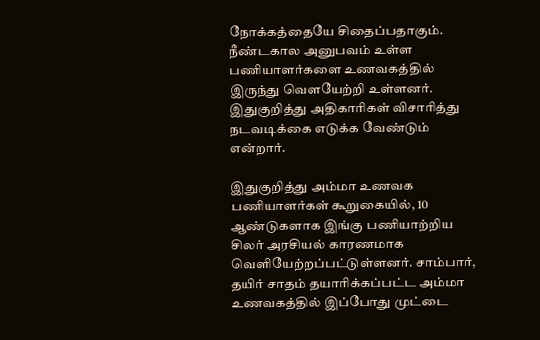நோக்கத்தையே சிதைப்பதாகும். நீண்டகால அனுபவம் உள்ள பணியாளர்களை உணவகத்தில் இருந்து வௌயேற்றி உள்ளனர். இதுகுறித்து அதிகாரிகள் விசாரித்து நடவடிக்கை எடுக்க வேண்டும் என்றார்.

இதுகுறித்து அம்மா உணவக பணியாளர்கள் கூறுகையில், 10 ஆண்டுகளாக இங்கு பணியாற்றிய சிலர் அரசியல் காரணமாக வெளியேற்றப்பட்டுள்ளனர். சாம்பார், தயிர் சாதம் தயாரிக்கப்பட்ட அம்மா உணவகத்தில் இப்போது முட்டை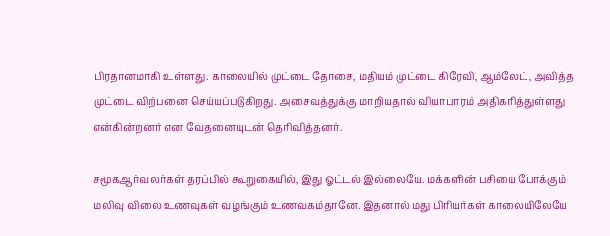பிரதானமாகி உள்ளது. காலையில் முட்டை தோசை, மதியம் முட்டை கிரேவி, ஆம்லேட், அவித்த முட்டை விற்பனை செய்யப்படுகிறது. அசைவத்துக்கு மாறியதால் வியாபாரம் அதிகரித்துள்ளது என்கின்றனர் என வேதனையுடன் தெரிவித்தனர்.

சமூகஆர்வலர்கள் தரப்பில் கூறுகையில், இது ஓட்டல் இல்லையே. மக்களின் பசியை போக்கும் மலிவு விலை உணவுகள் வழங்கும் உணவகம்தானே. இதனால் மது பிரியர்கள் காலையிலேயே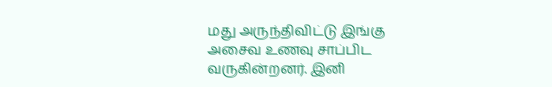மது அருந்திவிட்டு இங்கு அசைவ உணவு சாப்பிட வருகின்றனர். இனி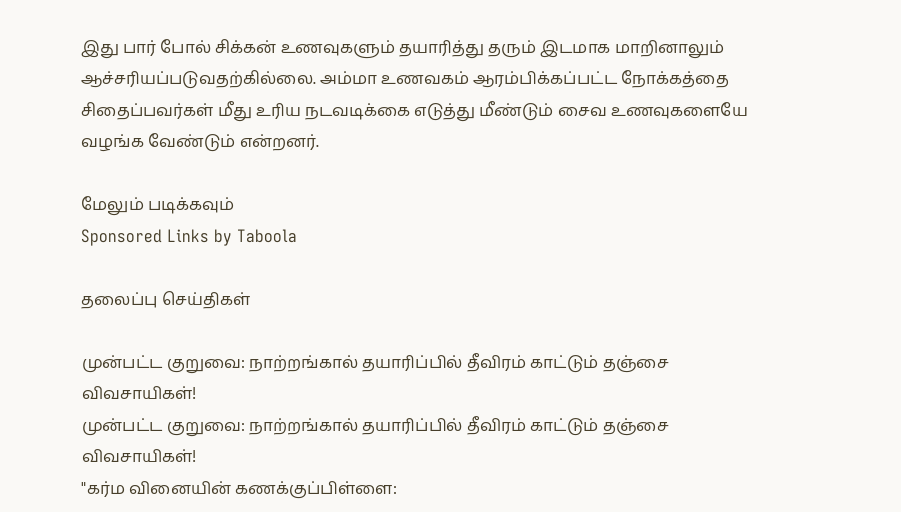இது பார் போல் சிக்கன் உணவுகளும் தயாரித்து தரும் இடமாக மாறினாலும் ஆச்சரியப்படுவதற்கில்லை. அம்மா உணவகம் ஆரம்பிக்கப்பட்ட நோக்கத்தை சிதைப்பவர்கள் மீது உரிய நடவடிக்கை எடுத்து மீண்டும் சைவ உணவுகளையே வழங்க வேண்டும் என்றனர்.

மேலும் படிக்கவும்
Sponsored Links by Taboola

தலைப்பு செய்திகள்

முன்பட்ட குறுவை: நாற்றங்கால் தயாரிப்பில் தீவிரம் காட்டும் தஞ்சை விவசாயிகள்!
முன்பட்ட குறுவை: நாற்றங்கால் தயாரிப்பில் தீவிரம் காட்டும் தஞ்சை விவசாயிகள்!
"கர்ம வினையின் கணக்குப்பிள்ளை: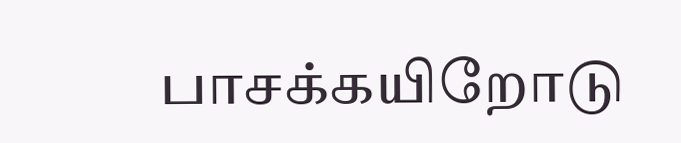பாசக்கயிறோடு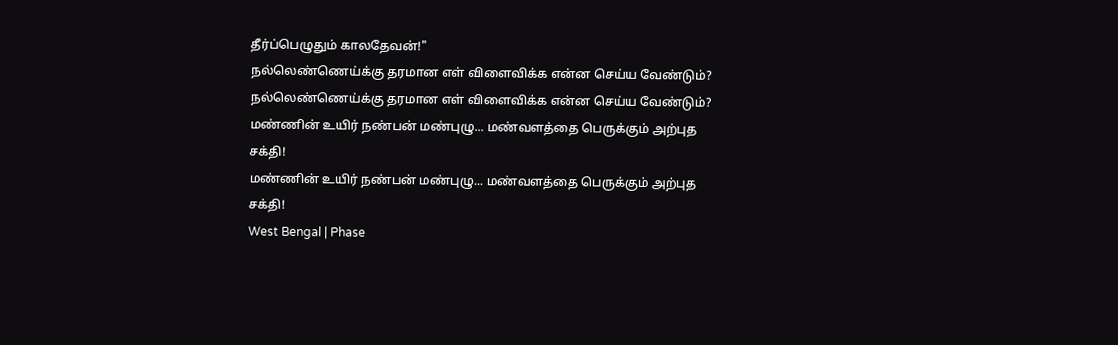தீர்ப்பெழுதும் காலதேவன்!"
நல்லெண்ணெய்க்கு தரமான எள் விளைவிக்க என்ன செய்ய வேண்டும்?
நல்லெண்ணெய்க்கு தரமான எள் விளைவிக்க என்ன செய்ய வேண்டும்?
மண்ணின் உயிர் நண்பன் மண்புழு... மண்வளத்தை பெருக்கும் அற்புத சக்தி!
மண்ணின் உயிர் நண்பன் மண்புழு... மண்வளத்தை பெருக்கும் அற்புத சக்தி!
West Bengal | Phase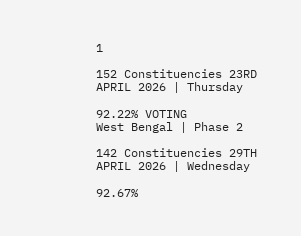1

152 Constituencies 23RD APRIL 2026 | Thursday

92.22% VOTING
West Bengal | Phase 2

142 Constituencies 29TH APRIL 2026 | Wednesday

92.67%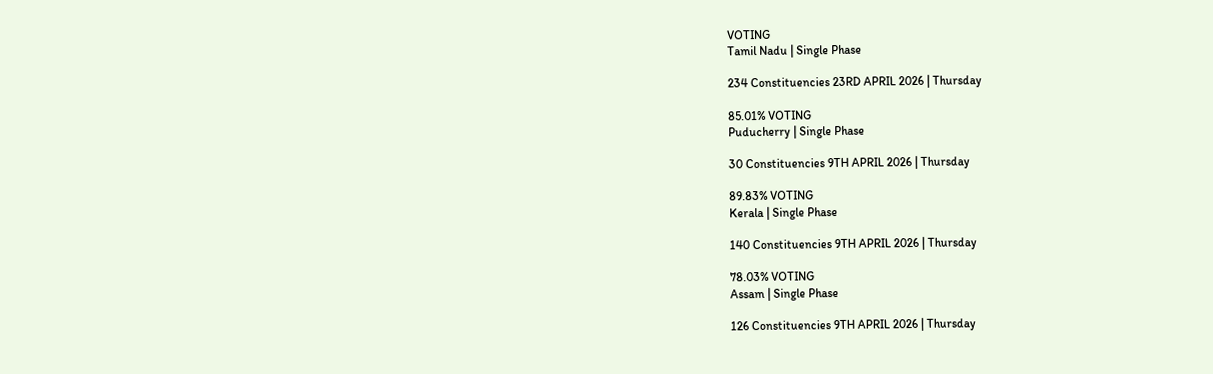VOTING
Tamil Nadu | Single Phase

234 Constituencies 23RD APRIL 2026 | Thursday

85.01% VOTING
Puducherry | Single Phase

30 Constituencies 9TH APRIL 2026 | Thursday

89.83% VOTING
Kerala | Single Phase

140 Constituencies 9TH APRIL 2026 | Thursday

78.03% VOTING
Assam | Single Phase

126 Constituencies 9TH APRIL 2026 | Thursday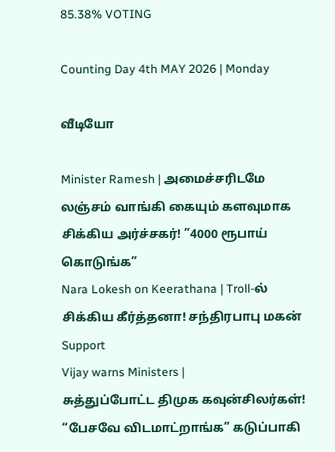85.38% VOTING

Counting Day 4th MAY 2026 | Monday

வீடியோ

Minister Ramesh | அமைச்சரிடமே லஞ்சம் வாங்கி கையும் களவுமாக சிக்கிய அர்ச்சகர்! ”4000 ரூபாய் கொடுங்க”
Nara Lokesh on Keerathana | Troll-ல் சிக்கிய கீர்த்தனா! சந்திரபாபு மகன் Support
Vijay warns Ministers |
சுத்துப்போட்ட திமுக கவுன்சிலர்கள்! “பேசவே விடமாட்றாங்க” கடுப்பாகி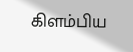கிளம்பிய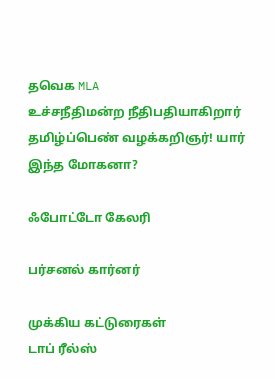தவெக MLA
உச்சநீதிமன்ற நீதிபதியாகிறார் தமிழ்ப்பெண் வழக்கறிஞர்! யார் இந்த மோகனா?

ஃபோட்டோ கேலரி

பர்சனல் கார்னர்

முக்கிய கட்டுரைகள்
டாப் ரீல்ஸ்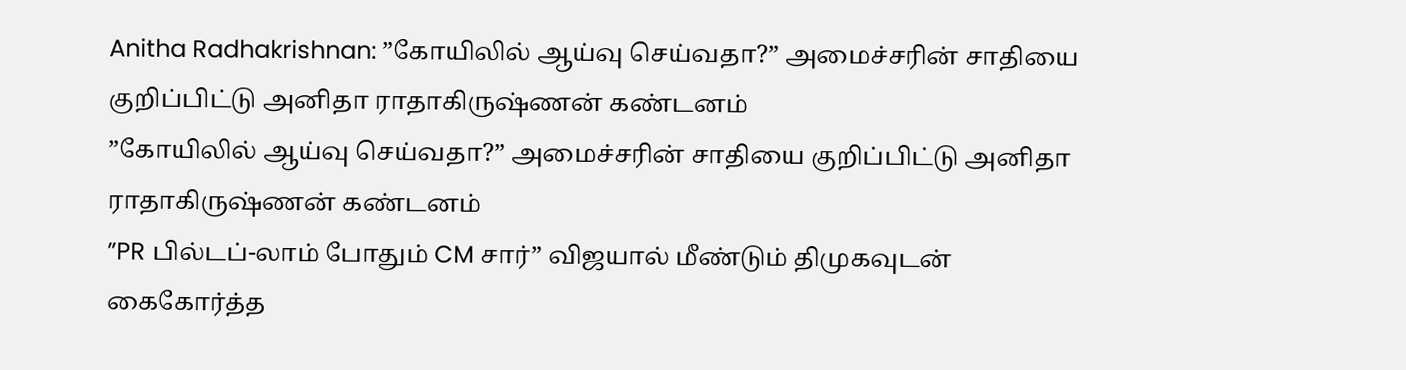Anitha Radhakrishnan: ”கோயிலில் ஆய்வு செய்வதா?” அமைச்சரின் சாதியை குறிப்பிட்டு அனிதா ராதாகிருஷ்ணன் கண்டனம்
”கோயிலில் ஆய்வு செய்வதா?” அமைச்சரின் சாதியை குறிப்பிட்டு அனிதா ராதாகிருஷ்ணன் கண்டனம்
”PR பில்டப்-லாம் போதும் CM சார்” விஜயால் மீண்டும் திமுகவுடன் கைகோர்த்த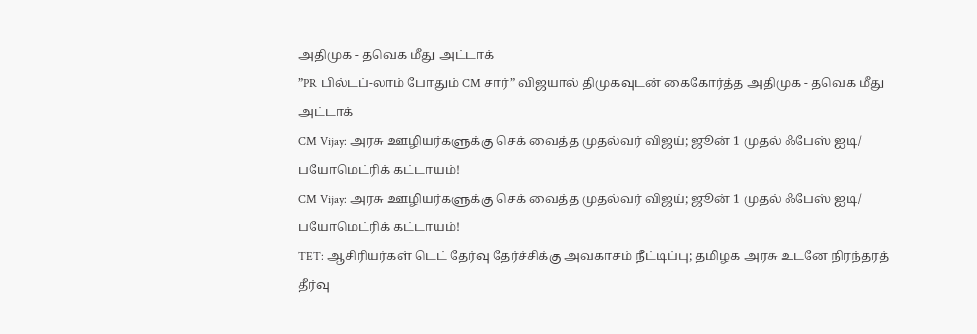அதிமுக - தவெக மீது அட்டாக்
”PR பில்டப்-லாம் போதும் CM சார்” விஜயால் திமுகவுடன் கைகோர்த்த அதிமுக - தவெக மீது அட்டாக்
CM Vijay: அரசு ஊழியர்களுக்கு செக் வைத்த முதல்வர் விஜய்; ஜூன் 1 முதல் ஃபேஸ் ஐடி/ பயோமெட்ரிக் கட்டாயம்!
CM Vijay: அரசு ஊழியர்களுக்கு செக் வைத்த முதல்வர் விஜய்; ஜூன் 1 முதல் ஃபேஸ் ஐடி/ பயோமெட்ரிக் கட்டாயம்!
TET: ஆசிரியர்கள் டெட் தேர்வு தேர்ச்சிக்கு அவகாசம் நீட்டிப்பு; தமிழக அரசு உடனே நிரந்தரத் தீர்வு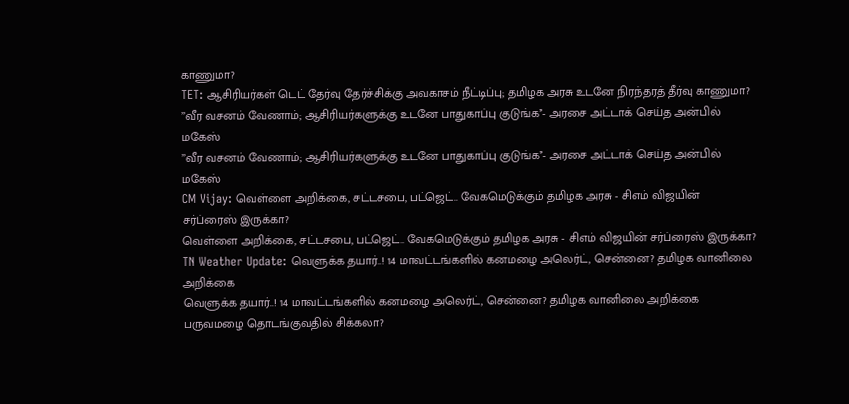காணுமா?
TET: ஆசிரியர்கள் டெட் தேர்வு தேர்ச்சிக்கு அவகாசம் நீட்டிப்பு; தமிழக அரசு உடனே நிரந்தரத் தீர்வு காணுமா?
’’வீர வசனம் வேணாம்; ஆசிரியர்களுக்கு உடனே பாதுகாப்பு குடுங்க’’- அரசை அட்டாக் செய்த அன்பில் மகேஸ்
’’வீர வசனம் வேணாம்; ஆசிரியர்களுக்கு உடனே பாதுகாப்பு குடுங்க’’- அரசை அட்டாக் செய்த அன்பில் மகேஸ்
CM Vijay: வெள்ளை அறிக்கை, சட்டசபை, பட்ஜெட்.. வேகமெடுக்கும் தமிழக அரசு - சிஎம் விஜயின் சர்ப்ரைஸ் இருக்கா?
வெள்ளை அறிக்கை, சட்டசபை, பட்ஜெட்.. வேகமெடுக்கும் தமிழக அரசு - சிஎம் விஜயின் சர்ப்ரைஸ் இருக்கா?
TN Weather Update: வெளுக்க தயார்..! 14 மாவட்டங்களில் கனமழை அலெர்ட், சென்னை? தமிழக வானிலை அறிக்கை
வெளுக்க தயார்..! 14 மாவட்டங்களில் கனமழை அலெர்ட், சென்னை? தமிழக வானிலை அறிக்கை
பருவமழை தொடங்குவதில் சிக்கலா?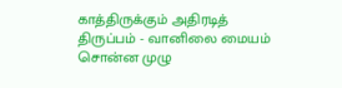காத்திருக்கும் அதிரடித் திருப்பம் - வானிலை மையம் சொன்ன முழு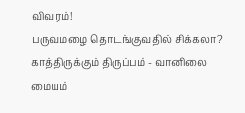விவரம்!
பருவமழை தொடங்குவதில் சிக்கலா? காத்திருக்கும் திருப்பம் - வானிலை மையம்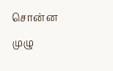சொன்ன முழு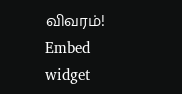விவரம்!
Embed widget